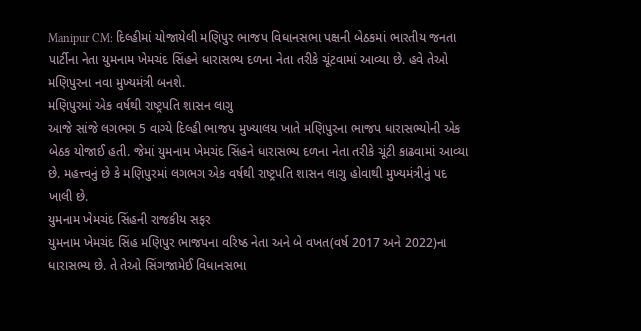Manipur CM: દિલ્હીમાં યોજાયેલી મણિપુર ભાજપ વિધાનસભા પક્ષની બેઠકમાં ભારતીય જનતા પાર્ટીના નેતા યુમનામ ખેમચંદ સિંહને ધારાસભ્ય દળના નેતા તરીકે ચૂંટવામાં આવ્યા છે. હવે તેઓ મણિપુરના નવા મુખ્યમંત્રી બનશે.
મણિપુરમાં એક વર્ષથી રાષ્ટ્રપતિ શાસન લાગુ
આજે સાંજે લગભગ 5 વાગ્યે દિલ્હી ભાજપ મુખ્યાલય ખાતે મણિપુરના ભાજપ ધારાસભ્યોની એક બેઠક યોજાઈ હતી. જેમાં યુમનામ ખેમચંદ સિંહને ધારાસભ્ય દળના નેતા તરીકે ચૂંટી કાઢવામાં આવ્યા છે. મહત્ત્વનું છે કે મણિપુરમાં લગભગ એક વર્ષથી રાષ્ટ્રપતિ શાસન લાગુ હોવાથી મુખ્યમંત્રીનું પદ ખાલી છે.
યુમનામ ખેમચંદ સિંહની રાજકીય સફર
યુમનામ ખેમચંદ સિંહ મણિપુર ભાજપના વરિષ્ઠ નેતા અને બે વખત(વર્ષ 2017 અને 2022)ના ધારાસભ્ય છે. તે તેઓ સિંગજામેઈ વિધાનસભા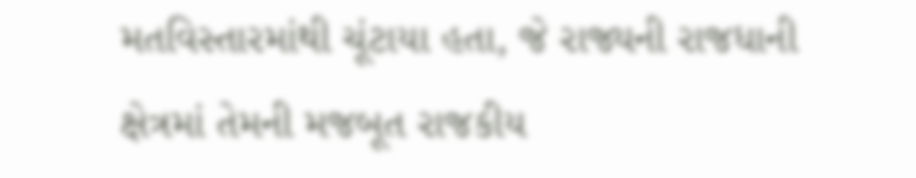મતવિસ્તારમાંથી ચૂંટાયા હતા, જે રાજ્યની રાજધાની ક્ષેત્રમાં તેમની મજબૂત રાજકીય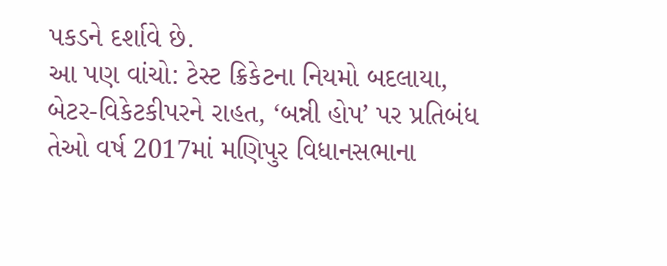પકડને દર્શાવે છે.
આ પણ વાંચો: ટેસ્ટ ક્રિકેટના નિયમો બદલાયા, બેટર-વિકેટકીપરને રાહત, ‘બન્ની હોપ’ પર પ્રતિબંધ
તેઓ વર્ષ 2017માં મણિપુર વિધાનસભાના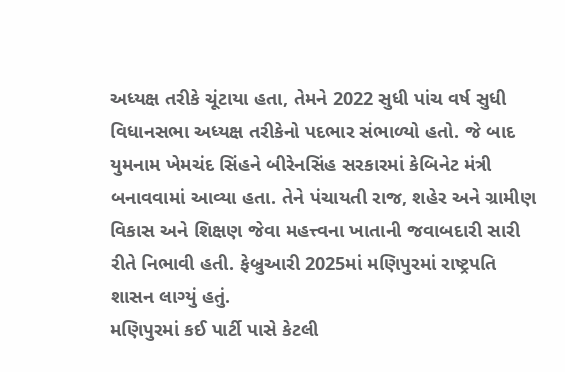અધ્યક્ષ તરીકે ચૂંટાયા હતા, તેમને 2022 સુધી પાંચ વર્ષ સુધી વિધાનસભા અધ્યક્ષ તરીકેનો પદભાર સંભાળ્યો હતો. જે બાદ યુમનામ ખેમચંદ સિંહને બીરેનસિંહ સરકારમાં કેબિનેટ મંત્રી બનાવવામાં આવ્યા હતા. તેને પંચાયતી રાજ, શહેર અને ગ્રામીણ વિકાસ અને શિક્ષણ જેવા મહત્ત્વના ખાતાની જવાબદારી સારી રીતે નિભાવી હતી. ફેબ્રુઆરી 2025માં મણિપુરમાં રાષ્ટ્રપતિ શાસન લાગ્યું હતું.
મણિપુરમાં કઈ પાર્ટી પાસે કેટલી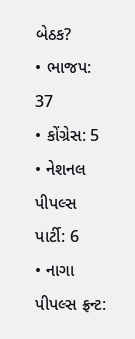બેઠક?
• ભાજપ: 37
• કોંગ્રેસ: 5
• નેશનલ પીપલ્સ પાર્ટી: 6
• નાગા પીપલ્સ ફ્રન્ટ: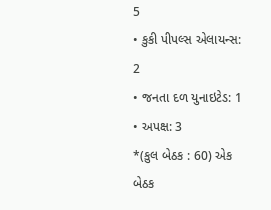5
• કુકી પીપલ્સ એલાયન્સ: 2
• જનતા દળ યુનાઇટેડ: 1
• અપક્ષ: 3
*(કુલ બેઠક : 60) એક બેઠક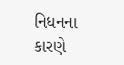નિધનના કારણે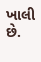ખાલી છે.